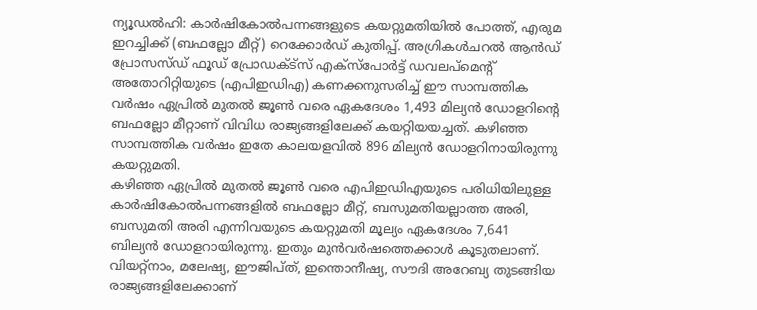ന്യൂഡൽഹി: കാർഷികോൽപന്നങ്ങളുടെ കയറ്റുമതിയിൽ പോത്ത്, എരുമ ഇറച്ചിക്ക് (ബഫല്ലോ മീറ്റ്) റെക്കോർഡ് കുതിപ്പ്. അഗ്രികൾചറൽ ആൻഡ് പ്രോസസ്ഡ് ഫൂഡ് പ്രോഡക്ട്സ് എക്സ്പോർട്ട് ഡവലപ്മെന്റ് അതോറിറ്റിയുടെ (എപിഇഡിഎ) കണക്കനുസരിച്ച് ഈ സാമ്പത്തിക വർഷം ഏപ്രിൽ മുതൽ ജൂൺ വരെ ഏകദേശം 1,493 മില്യൻ ഡോളറിന്റെ ബഫല്ലോ മീറ്റാണ് വിവിധ രാജ്യങ്ങളിലേക്ക് കയറ്റിയയച്ചത്. കഴിഞ്ഞ സാമ്പത്തിക വർഷം ഇതേ കാലയളവിൽ 896 മില്യൻ ഡോളറിനായിരുന്നു കയറ്റുമതി.
കഴിഞ്ഞ ഏപ്രിൽ മുതൽ ജൂൺ വരെ എപിഇഡിഎയുടെ പരിധിയിലുള്ള കാർഷികോൽപന്നങ്ങളിൽ ബഫല്ലോ മീറ്റ്, ബസുമതിയല്ലാത്ത അരി, ബസുമതി അരി എന്നിവയുടെ കയറ്റുമതി മൂല്യം ഏകദേശം 7,641 ബില്യൻ ഡോളറായിരുന്നു. ഇതും മുൻവർഷത്തെക്കാൾ കൂടുതലാണ്.
വിയറ്റ്നാം, മലേഷ്യ, ഈജിപ്ത്, ഇന്തൊനീഷ്യ, സൗദി അറേബ്യ തുടങ്ങിയ രാജ്യങ്ങളിലേക്കാണ്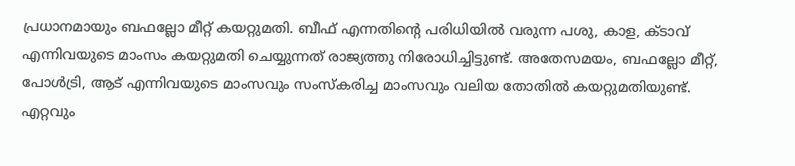പ്രധാനമായും ബഫല്ലോ മീറ്റ് കയറ്റുമതി. ബീഫ് എന്നതിന്റെ പരിധിയിൽ വരുന്ന പശു, കാള, ക്ടാവ് എന്നിവയുടെ മാംസം കയറ്റുമതി ചെയ്യുന്നത് രാജ്യത്തു നിരോധിച്ചിട്ടുണ്ട്. അതേസമയം, ബഫല്ലോ മീറ്റ്, പോൾട്രി, ആട് എന്നിവയുടെ മാംസവും സംസ്കരിച്ച മാംസവും വലിയ തോതിൽ കയറ്റുമതിയുണ്ട്.
എറ്റവും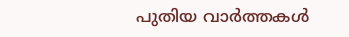പുതിയ വാർത്തകൾ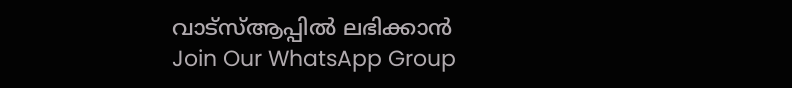വാട്സ്ആപ്പിൽ ലഭിക്കാൻ
Join Our WhatsApp Group